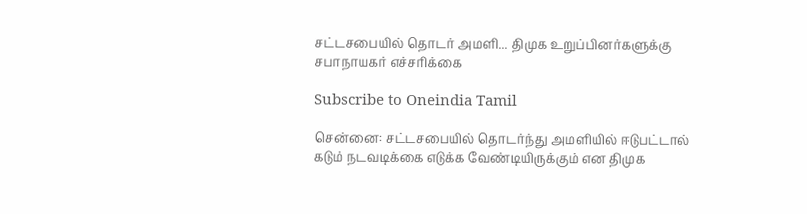சட்டசபையில் தொடர் அமளி... திமுக உறுப்பினர்களுக்கு சபாநாயகர் எச்சரிக்கை

Subscribe to Oneindia Tamil

சென்னை: சட்டசபையில் தொடர்ந்து அமளியில் ஈடுபட்டால் கடும் நடவடிக்கை எடுக்க வேண்டியிருக்கும் என திமுக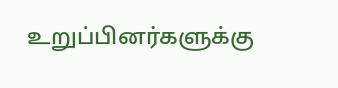உறுப்பினர்களுக்கு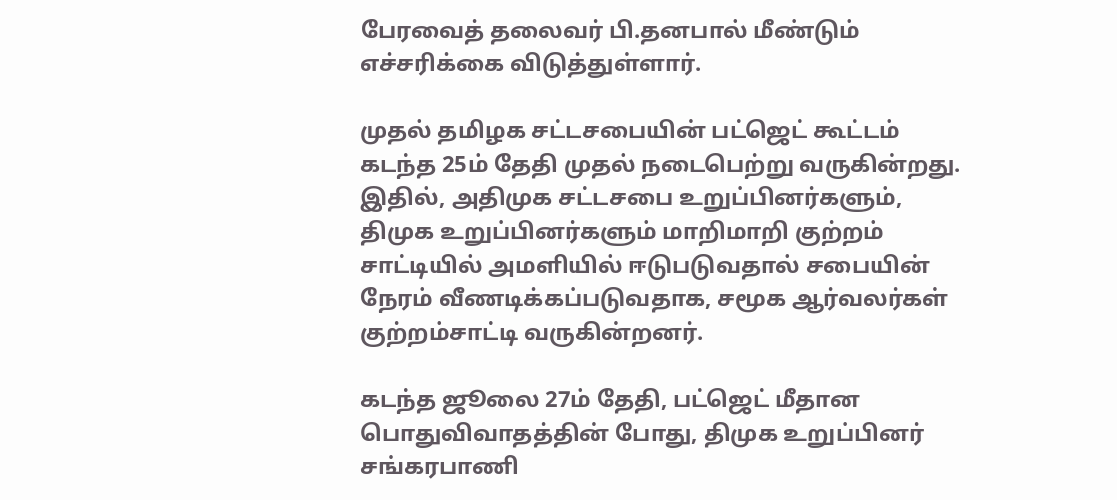பேரவைத் தலைவர் பி.தனபால் மீண்டும் எச்சரிக்கை விடுத்துள்ளார்.

முதல் தமிழக சட்டசபையின் பட்ஜெட் கூட்டம் கடந்த 25ம் தேதி முதல் நடைபெற்று வருகின்றது. இதில், அதிமுக சட்டசபை உறுப்பினர்களும், திமுக உறுப்பினர்களும் மாறிமாறி குற்றம் சாட்டியில் அமளியில் ஈடுபடுவதால் சபையின் நேரம் வீணடிக்கப்படுவதாக, சமூக ஆர்வலர்கள் குற்றம்சாட்டி வருகின்றனர்.

கடந்த ஜூலை 27ம் தேதி, பட்ஜெட் மீதான பொதுவிவாதத்தின் போது, திமுக உறுப்பினர் சங்கரபாணி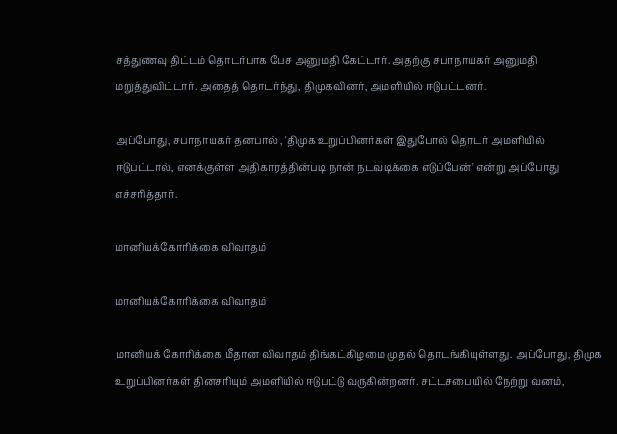சத்துணவு திட்டம் தொடர்பாக பேச அனுமதி கேட்டார். அதற்கு சபாநாயகர் அனுமதி மறுத்துவிட்டார். அதைத் தொடர்ந்து, திமுகவினர், அமளியில் ஈடுபட்டனர்.

அப்போது, சபாநாயகர் தனபால் , 'திமுக உறுப்பினர்கள் இதுபோல் தொடர் அமளியில் ஈடுபட்டால், எனக்குள்ள அதிகாரத்தின்படி நான் நடவடிக்கை எடுப்பேன்' என்று அப்போது எச்சரித்தார்.

மானியக்கோரிக்கை விவாதம்

மானியக்கோரிக்கை விவாதம்

மானியக் கோரிக்கை மீதான விவாதம் திங்கட்கிழமை முதல் தொடங்கியுள்ளது. அப்போது, திமுக உறுப்பினர்கள் தினசரியும் அமளியில் ஈடுபட்டு வருகின்றனர். சட்டசபையில் நேற்று வனம்,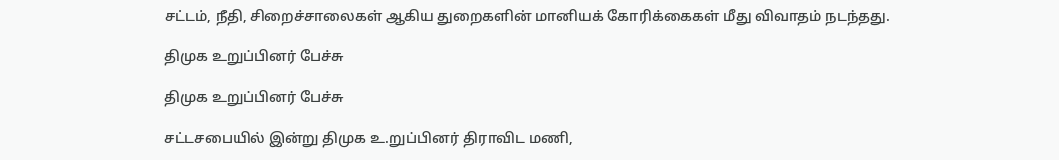சட்டம், நீதி, சிறைச்சாலைகள் ஆகிய துறைகளின் மானியக் கோரிக்கைகள் மீது விவாதம் நடந்தது.

திமுக உறுப்பினர் பேச்சு

திமுக உறுப்பினர் பேச்சு

சட்டசபையில் இன்று திமுக உ.றுப்பினர் திராவிட மணி,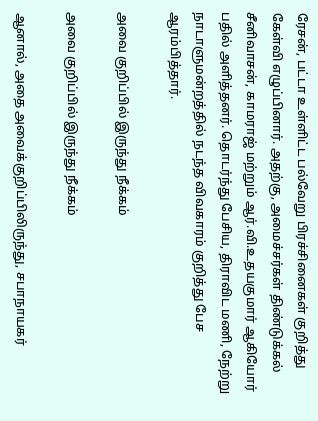ரேசன், பட்டா உள்ளிட்ட பல்வேறு பிரச்சினைகள் குறித்து கேள்வி எழுப்பினார். அதற்கு, அமைச்சர்கள் திண்டுக்கல் சீனிவாசன், காமராஜ் மற்றும் ஆர்.வி.உதயகுமார் ஆகியோர் பதில் அளித்தனர். தொடர்ந்து பேசிய, திராவிட மணி, நேற்று நாடாளுமன்றத்தில் நடந்த விவகாரம் குறித்து பேச ஆரம்பித்தார்.

அவை குறிப்பில் இருந்து நீக்கம்

அவை குறிப்பில் இருந்து நீக்கம்

ஆனால், அதை அவைக்குறிப்பிலிருந்து, சபாநாயகர்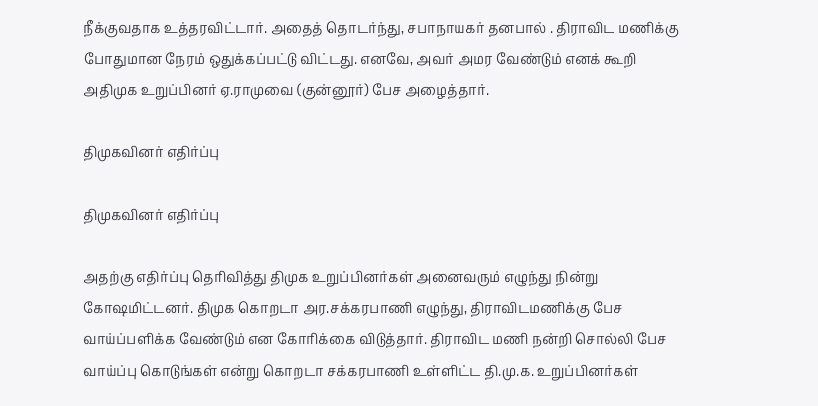நீக்குவதாக உத்தரவிட்டார். அதைத் தொடர்ந்து, சபாநாயகர் தனபால் . திராவிட மணிக்கு போதுமான நேரம் ஒதுக்கப்பட்டு விட்டது. எனவே, அவர் அமர வேண்டும் எனக் கூறி அதிமுக உறுப்பினர் ஏ.ராமுவை (குன்னூர்) பேச அழைத்தார்.

திமுகவினர் எதிர்ப்பு

திமுகவினர் எதிர்ப்பு

அதற்கு எதிர்ப்பு தெரிவித்து திமுக உறுப்பினர்கள் அனைவரும் எழுந்து நின்று கோஷமிட்டனர். திமுக கொறடா அர.சக்கரபாணி எழுந்து, திராவிடமணிக்கு பேச வாய்ப்பளிக்க வேண்டும் என கோரிக்கை விடுத்தார். திராவிட மணி நன்றி சொல்லி பேச வாய்ப்பு கொடுங்கள் என்று கொறடா சக்கரபாணி உள்ளிட்ட தி.மு.க. உறுப்பினர்கள்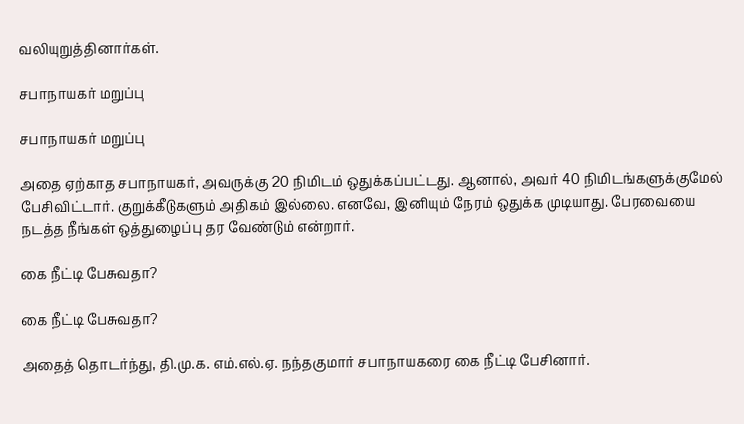வலியுறுத்தினார்கள்.

சபாநாயகர் மறுப்பு

சபாநாயகர் மறுப்பு

அதை ஏற்காத சபாநாயகர், அவருக்கு 20 நிமிடம் ஒதுக்கப்பட்டது. ஆனால், அவர் 40 நிமிடங்களுக்குமேல் பேசிவிட்டார். குறுக்கீடுகளும் அதிகம் இல்லை. எனவே, இனியும் நேரம் ஒதுக்க முடியாது. பேரவையை நடத்த நீங்கள் ஒத்துழைப்பு தர வேண்டும் என்றார்.

கை நீட்டி பேசுவதா?

கை நீட்டி பேசுவதா?

அதைத் தொடர்ந்து, தி.மு.க. எம்.எல்.ஏ. நந்தகுமார் சபாநாயகரை கை நீட்டி பேசினார்.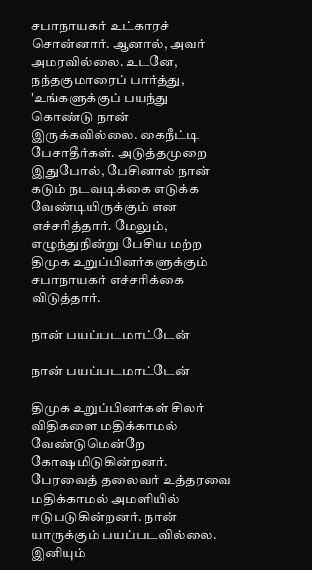சபாநாயகர் உட்காரச் சொன்னார். ஆனால், அவர் அமரவில்லை. உடனே, நந்தகுமாரைப் பார்த்து, 'உங்களுக்குப் பயந்து கொண்டு நான் இருக்கவில்லை. கைநீட்டி பேசாதீர்கள். அடுத்தமுறை இதுபோல், பேசினால் நான் கடும் நடவடிக்கை எடுக்க வேண்டியிருக்கும் என எச்சரித்தார். மேலும், எழுந்துநின்று பேசிய மற்ற திமுக உறுப்பினர்களுக்கும் சபாநாயகர் எச்சரிக்கை விடுத்தார்.

நான் பயப்படமாட்டேன்

நான் பயப்படமாட்டேன்

திமுக உறுப்பினர்கள் சிலர் விதிகளை மதிக்காமல் வேண்டுமென்றே கோஷமிடுகின்றனர். பேரவைத் தலைவர் உத்தரவை மதிக்காமல் அமளியில் ஈடுபடுகின்றனர். நான் யாருக்கும் பயப்படவில்லை. இனியும்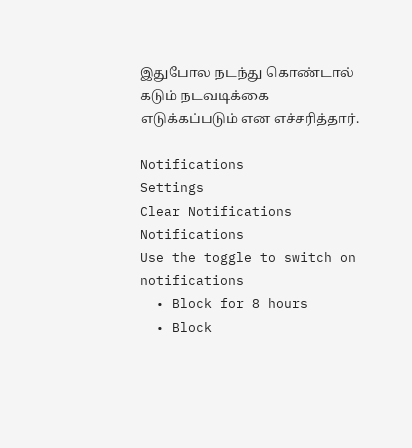இதுபோல நடந்து கொண்டால் கடும் நடவடிக்கை எடுக்கப்படும் என எச்சரித்தார்.

Notifications
Settings
Clear Notifications
Notifications
Use the toggle to switch on notifications
  • Block for 8 hours
  • Block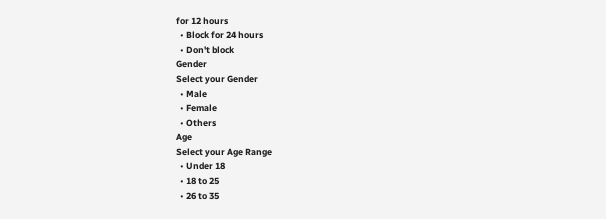for 12 hours
  • Block for 24 hours
  • Don't block
Gender
Select your Gender
  • Male
  • Female
  • Others
Age
Select your Age Range
  • Under 18
  • 18 to 25
  • 26 to 35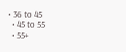• 36 to 45
  • 45 to 55
  • 55+